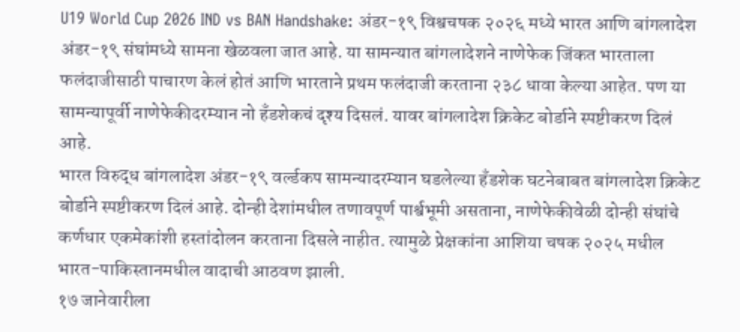U19 World Cup 2026 IND vs BAN Handshake: अंडर-१९ विश्वचषक २०२६ मध्ये भारत आणि बांगलादेश अंडर-१९ संघांमध्ये सामना खेळवला जात आहे. या सामन्यात बांगलादेशने नाणेफेक जिंकत भारताला फलंदाजीसाठी पाचारण केलं होतं आणि भारताने प्रथम फलंदाजी करताना २३८ धावा केल्या आहेत. पण या सामन्यापूर्वी नाणेफेकीदरम्यान नो हँडशेकचं दृश्य दिसलं. यावर बांगलादेश क्रिकेट बोर्डाने स्पष्टीकरण दिलं आहे.
भारत विरुद्ध बांगलादेश अंडर-१९ वर्ल्डकप सामन्यादरम्यान घडलेल्या हँडशेक घटनेबाबत बांगलादेश क्रिकेट बोर्डाने स्पष्टीकरण दिलं आहे. दोन्ही देशांमधील तणावपूर्ण पार्श्वभूमी असताना, नाणेफेकीवेळी दोन्ही संघांचे कर्णधार एकमेकांशी हस्तांदोलन करताना दिसले नाहीत. त्यामुळे प्रेक्षकांना आशिया चषक २०२५ मधील भारत-पाकिस्तानमधील वादाची आठवण झाली.
१७ जानेवारीला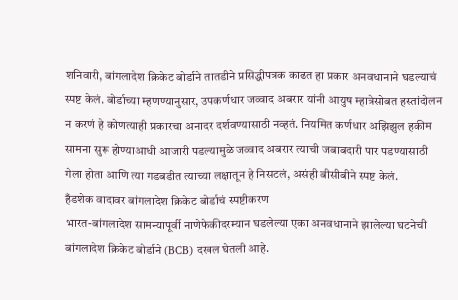शनिवारी, बांगलादेश क्रिकेट बोर्डाने तातडीने प्रसिद्धीपत्रक काढत हा प्रकार अनवधानाने घडल्याचं स्पष्ट केलं. बोर्डाच्या म्हणण्यानुसार, उपकर्णधार जव्वाद अबरार यांनी आयुष म्हात्रेसोबत हस्तांदोलन न करणं हे कोणत्याही प्रकारचा अनादर दर्शवण्यासाठी नव्हतं. नियमित कर्णधार अझिझुल हकीम सामना सुरू होण्याआधी आजारी पडल्यामुळे जव्वाद अबरार त्याची जबाबदारी पार पडण्यासाठी गेला होता आणि त्या गडबडीत त्याच्या लक्षातून हे निसटलं, असंही बीसीबीने स्पष्ट केलं.
हँडशेक वादावर बांगलादेश क्रिकेट बोर्डाचं स्पष्टीकरण
भारत-बांगलादेश सामन्यापूर्वी नाणेफेकीदरम्यान घडलेल्या एका अनवधानाने झालेल्या घटनेची बांगलादेश क्रिकेट बोर्डाने (BCB) दखल घेतली आहे.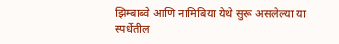झिम्बाब्वे आणि नामिबिया येथे सुरू असलेल्या या स्पर्धेतील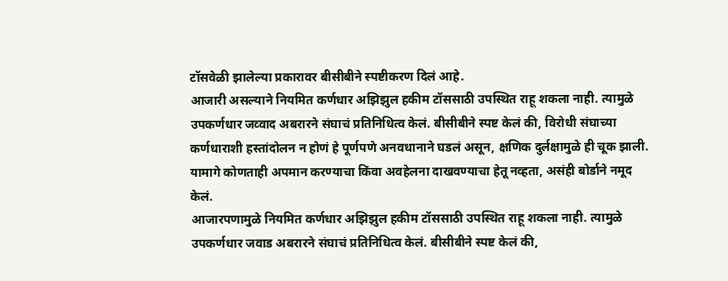टॉसवेळी झालेल्या प्रकारावर बीसीबीने स्पष्टीकरण दिलं आहे.
आजारी असल्याने नियमित कर्णधार अझिझुल हकीम टॉससाठी उपस्थित राहू शकला नाही. त्यामुळे उपकर्णधार जव्वाद अबरारने संघाचं प्रतिनिधित्व केलं. बीसीबीने स्पष्ट केलं की, विरोधी संघाच्या कर्णधाराशी हस्तांदोलन न होणं हे पूर्णपणे अनवधानाने घडलं असून, क्षणिक दुर्लक्षामुळे ही चूक झाली. यामागे कोणताही अपमान करण्याचा किंवा अवहेलना दाखवण्याचा हेतू नव्हता, असंही बोर्डाने नमूद केलं.
आजारपणामुळे नियमित कर्णधार अझिझुल हकीम टॉससाठी उपस्थित राहू शकला नाही. त्यामुळे उपकर्णधार जवाड अबरारने संघाचं प्रतिनिधित्व केलं. बीसीबीने स्पष्ट केलं की,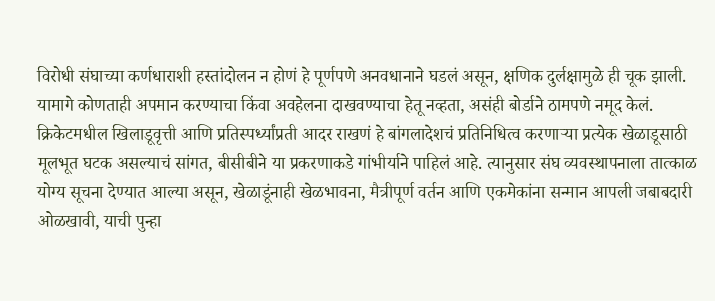विरोधी संघाच्या कर्णधाराशी हस्तांदोलन न होणं हे पूर्णपणे अनवधानाने घडलं असून, क्षणिक दुर्लक्षामुळे ही चूक झाली. यामागे कोणताही अपमान करण्याचा किंवा अवहेलना दाखवण्याचा हेतू नव्हता, असंही बोर्डाने ठामपणे नमूद केलं.
क्रिकेटमधील खिलाडूवृत्ती आणि प्रतिस्पर्ध्यांप्रती आदर राखणं हे बांगलादेशचं प्रतिनिधित्व करणाऱ्या प्रत्येक खेळाडूसाठी मूलभूत घटक असल्याचं सांगत, बीसीबीने या प्रकरणाकडे गांभीर्याने पाहिलं आहे. त्यानुसार संघ व्यवस्थापनाला तात्काळ योग्य सूचना देण्यात आल्या असून, खेळाडूंनाही खेळभावना, मैत्रीपूर्ण वर्तन आणि एकमेकांना सन्मान आपली जबाबदारी ओळखावी, याची पुन्हा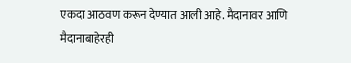एकदा आठवण करून देण्यात आली आहे. मैदानावर आणि मैदानाबाहेरही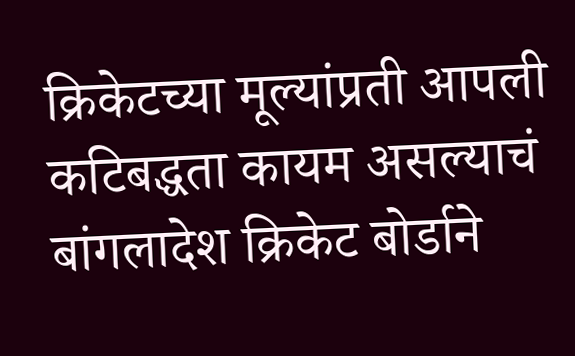क्रिकेटच्या मूल्यांप्रती आपली कटिबद्धता कायम असल्याचं बांगलादेश क्रिकेट बोर्डाने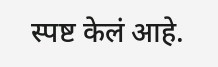स्पष्ट केलं आहे.